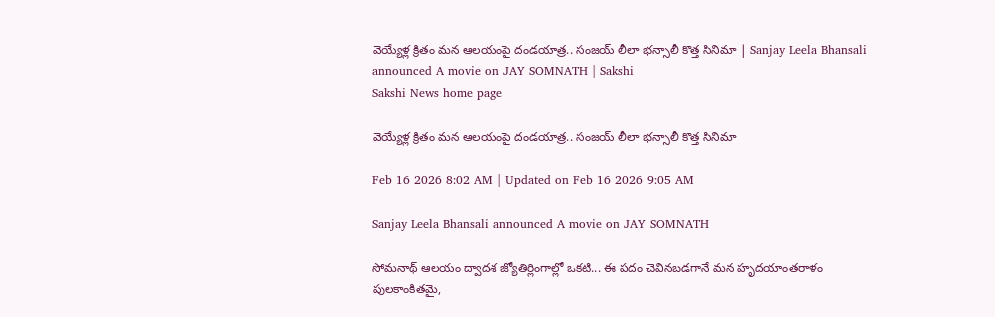వెయ్యేళ్ల క్రితం మన ఆలయంపై దండయాత్ర.. సంజయ్‌ లీలా భన్సాలీ కొత్త సినిమా | Sanjay Leela Bhansali announced A movie on JAY SOMNATH | Sakshi
Sakshi News home page

వెయ్యేళ్ల క్రితం మన ఆలయంపై దండయాత్ర.. సంజయ్‌ లీలా భన్సాలీ కొత్త సినిమా

Feb 16 2026 8:02 AM | Updated on Feb 16 2026 9:05 AM

Sanjay Leela Bhansali announced A movie on JAY SOMNATH

సోమనాథ్‌ ఆలయం ద్వాదశ జ్యోతిర్లింగాల్లో ఒకటి... ఈ పదం చెవినబడగానే మన హృదయాంతరాళం పులకాంకితమై,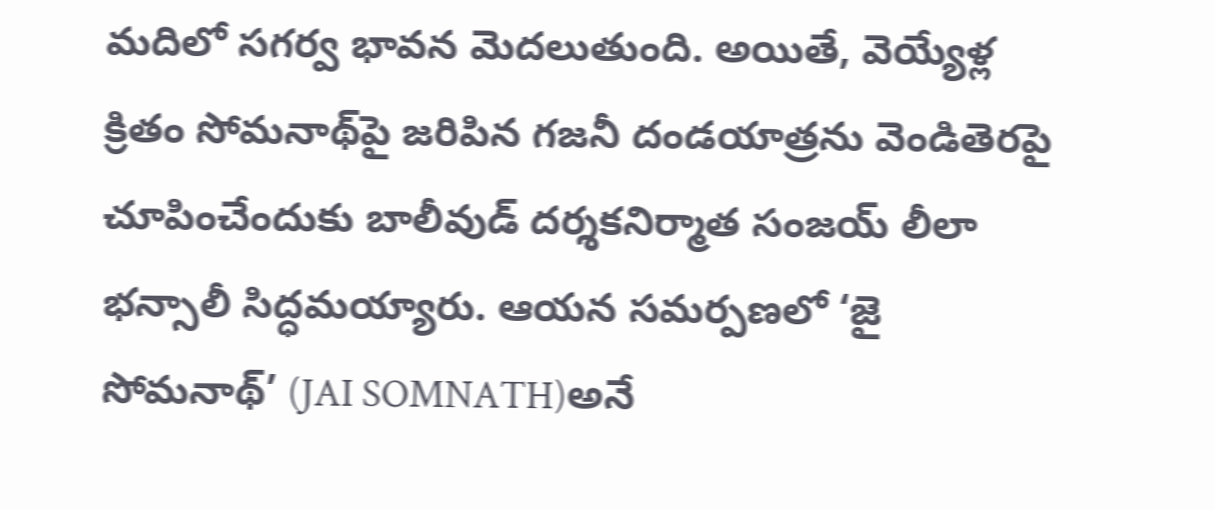మదిలో సగర్వ భావన మెదలుతుంది. అయితే, వెయ్యేళ్ల క్రితం సోమనాథ్‌పై జరిపిన గజనీ దండయాత్రను వెండితెరపై చూపించేందుకు బాలీవుడ్‌ దర్శకనిర్మాత సంజయ్‌ లీలా భన్సాలీ సిద్ధమయ్యారు. ఆయన సమర్పణలో ‘జై సోమనాథ్‌’ (JAI SOMNATH)అనే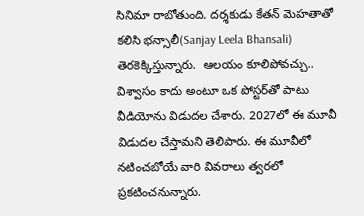సినిమా రాబోతుంది. దర్శకుడు కేతన్‌ మెహతాతో కలిసి భన్సాలీ(Sanjay Leela Bhansali) తెరకెక్కిస్తున్నారు.  ఆలయం కూలిపోవచ్చు.. విశ్వాసం కాదు అంటూ ఒక పోస్టర్‌తో పాటు వీడియోను విడుదల చేశారు. 2027లో ఈ మూవీ విడుదల చేస్తామని తెలిపారు. ఈ మూవీలో నటించబోయే వారి వివరాలు త్వరలో ప్రకటించనున్నారు.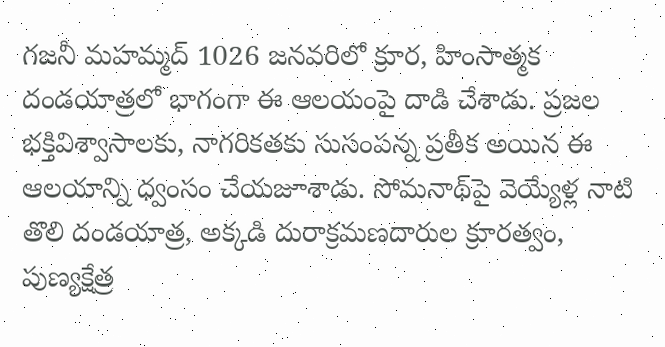గజనీ మహమ్మద్‌ 1026 జనవరిలో క్రూర, హింసాత్మక దండయాత్రలో భాగంగా ఈ ఆలయంపై దాడి చేశాడు. ప్రజల భక్తివిశ్వాసాలకు, నాగరికతకు సుసంపన్న ప్రతీక అయిన ఈ ఆలయాన్ని ధ్వంసం చేయజూశాడు. సోమనాథ్‌పై వెయ్యేళ్ల నాటి తొలి దండయాత్ర, అక్కడి దురాక్రమణదారుల క్రూరత్వం, పుణ్యక్షేత్ర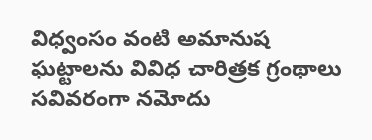విధ్వంసం వంటి అమానుష ఘట్టాలను వివిధ చారిత్రక గ్రంథాలు సవివరంగా నమోదు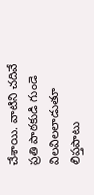చేశాయి. వాటిని చదివే ప్రతి పాఠకుడి గుండె విలవిలలాడుతూ లిప్తపాటు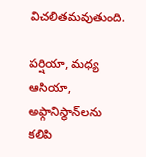విచలితమవుతుంది.

పర్షియా, మధ్య ఆసియా, అఫ్గానిస్థాన్‌లను కలిపి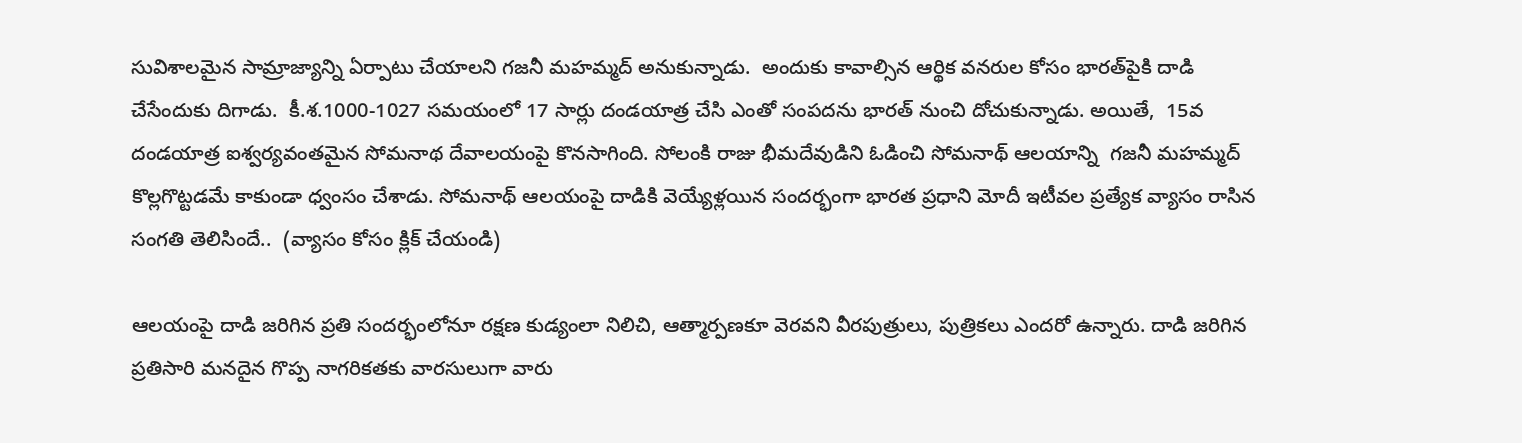సువిశాలమైన సామ్రాజ్యాన్ని ఏర్పాటు చేయాలని గజనీ మహమ్మద్‌ అనుకున్నాడు.  అందుకు కావాల్సిన ఆర్థిక వనరుల కోసం భారత్‌పైకి దాడి చేసేందుకు దిగాడు.  కీ.శ.1000-1027 సమయంలో 17 సార్లు దండయాత్ర చేసి ఎంతో సంపదను భారత్‌ నుంచి దోచుకున్నాడు. అయితే,  15వ దండయాత్ర ఐశ్వర్యవంతమైన సోమనాథ దేవాలయంపై కొనసాగింది. సోలంకి రాజు భీమదేవుడిని ఓడించి సోమనాథ్‌ ఆలయాన్ని  గజనీ మహమ్మద్‌  కొల్లగొట్టడమే కాకుండా ధ్వంసం చేశాడు. సోమనాథ్‌ ఆలయంపై దాడికి వెయ్యేళ్లయిన సందర్భంగా భారత ప్రధాని మోదీ ఇటీవల ప్రత్యేక వ్యాసం రాసిన సంగతి తెలిసిందే..  (వ్యాసం కోసం క్లిక్‌ చేయండి)

ఆలయంపై దాడి జరిగిన ప్రతి సందర్భంలోనూ రక్షణ కుడ్యంలా నిలిచి, ఆత్మార్పణకూ వెరవని వీరపుత్రులు, పుత్రికలు ఎందరో ఉన్నారు. దాడి జరిగిన ప్రతిసారి మనదైన గొప్ప నాగరికతకు వారసులుగా వారు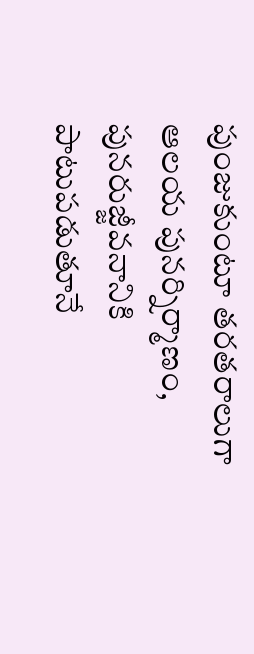పుంజుకుంటూ తరతరాలుగా ఆలయ పునర్నిర్మాణం, పునరుజ్జీవనానికి పాటుపడుతూనే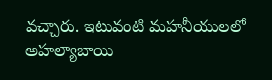వచ్చారు. ఇటువంటి మహనీయులలో అహల్యాబాయి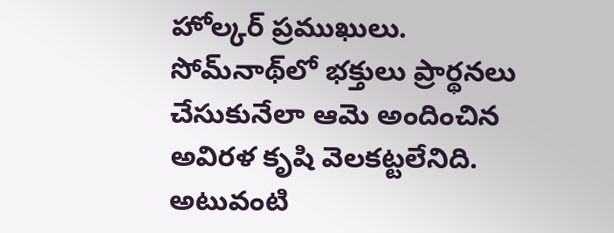హోల్కర్‌ ప్రముఖులు. సోమ్‌నాథ్‌లో భక్తులు ప్రార్థనలు చేసుకునేలా ఆమె అందించిన అవిరళ కృషి వెలకట్టలేనిది. అటువంటి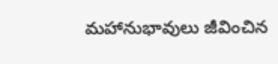మహానుభావులు జీవించిన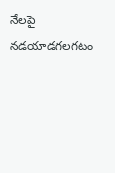నేలపై నడయాడగలగటం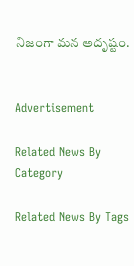నిజంగా మన అదృష్టం.


Advertisement

Related News By Category

Related News By Tags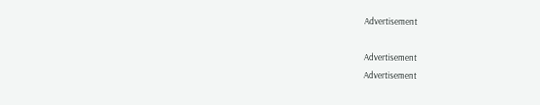Advertisement

Advertisement
Advertisement